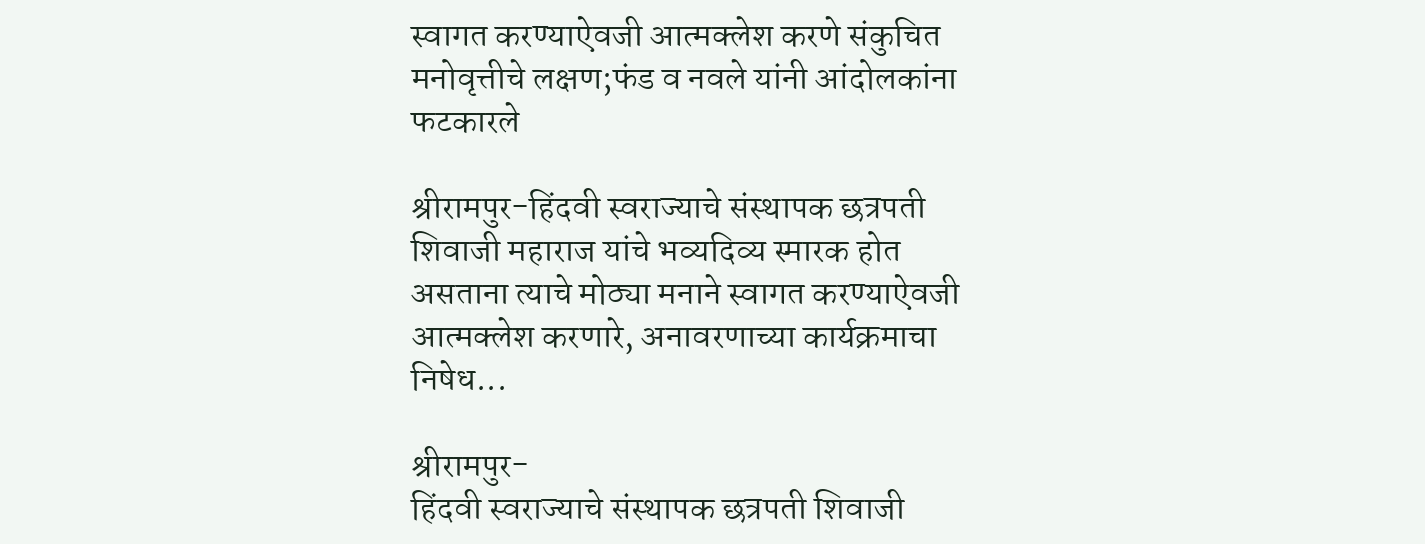स्वागत करण्याऐवजी आत्मक्लेश करणे संकुचित मनोवृत्तीचे लक्षण;फंड व नवले यांनी आंदोलकांना फटकारले

श्रीरामपुर-हिंदवी स्वराज्याचे संस्थापक छत्रपती शिवाजी महाराज यांचे भव्यदिव्य स्मारक होत असताना त्याचे मोठ्या मनाने स्वागत करण्याऐवजी आत्मक्लेश करणारे, अनावरणाच्या कार्यक्रमाचा निषेध...

श्रीरामपुर-
हिंदवी स्वराज्याचे संस्थापक छत्रपती शिवाजी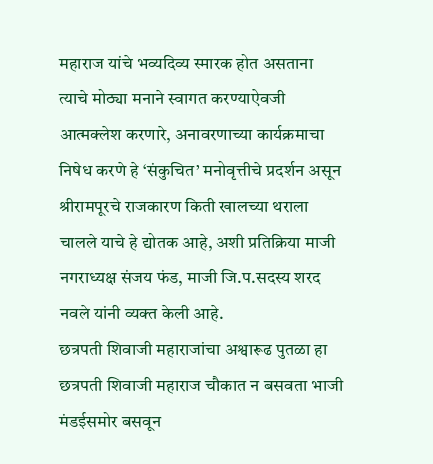महाराज यांचे भव्यदिव्य स्मारक होत असताना त्याचे मोठ्या मनाने स्वागत करण्याऐवजी आत्मक्लेश करणारे, अनावरणाच्या कार्यक्रमाचा निषेध करणे हे ‘संकुचित’ मनोवृत्तीचे प्रदर्शन असून श्रीरामपूरचे राजकारण किती खालच्या थराला चालले याचे हे द्योतक आहे, अशी प्रतिक्रिया माजी नगराध्यक्ष संजय फंड, माजी जि.प.सदस्य शरद नवले यांनी व्यक्त केली आहे.
छत्रपती शिवाजी महाराजांचा अश्वारूढ पुतळा हा छत्रपती शिवाजी महाराज चौकात न बसवता भाजी मंडईसमोर बसवून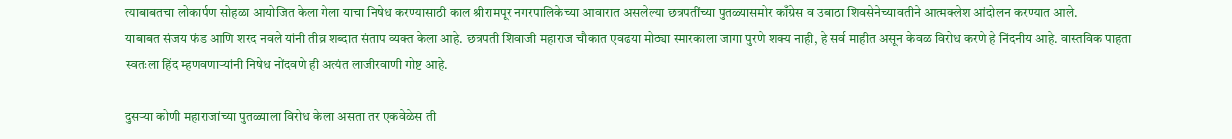त्याबाबतचा लोकार्पण सोहळा आयोजित केला गेला याचा निषेध करण्यासाठी काल श्रीरामपूर नगरपालिकेच्या आवारात असलेल्या छत्रपतींच्या पुतळ्यासमोर काँग्रेस व उबाठा शिवसेनेच्यावतीने आत्मक्लेश आंदोलन करण्यात आले.
याबाबत संजय फंड आणि शरद नवले यांनी तीव्र शब्दात संताप व्यक्त केला आहे. छत्रपती शिवाजी महाराज चौकात एवढया मोठ्या स्मारकाला जागा पुरणे शक्य नाही, हे सर्व माहीत असून केवळ विरोध करणे हे निंदनीय आहे. वास्तविक पाहता स्वतःला हिंद म्हणवणाऱ्यांनी निषेध नोंदवणे ही अत्यंत लाजीरवाणी गोष्ट आहे.

दुसऱ्या कोणी महाराजांच्या पुतळ्याला विरोध केला असता तर एकवेळेस ती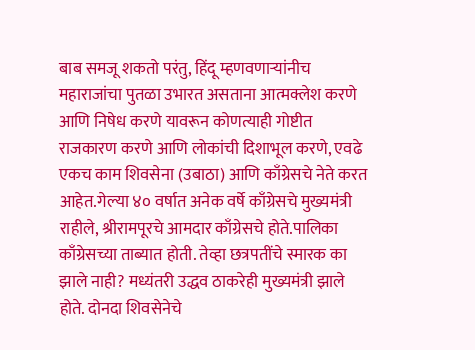बाब समजू शकतो परंतु, हिंदू म्हणवणाऱ्यांनीच महाराजांचा पुतळा उभारत असताना आत्मक्लेश करणे आणि निषेध करणे यावरून कोणत्याही गोष्टीत राजकारण करणे आणि लोकांची दिशाभूल करणे, एवढे एकच काम शिवसेना (उबाठा) आणि काँग्रेसचे नेते करत आहेत.गेल्या ४० वर्षात अनेक वर्षे काँग्रेसचे मुख्यमंत्री राहीले, श्रीरामपूरचे आमदार काँग्रेसचे होते.पालिका काँग्रेसच्या ताब्यात होती. तेव्हा छत्रपतींचे स्मारक का झाले नाही? मध्यंतरी उद्धव ठाकरेही मुख्यमंत्री झाले होते. दोनदा शिवसेनेचे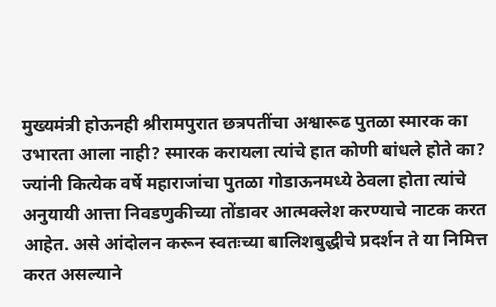मुख्यमंत्री होऊनही श्रीरामपुरात छत्रपतींचा अश्वारूढ पुतळा स्मारक का उभारता आला नाही? स्मारक करायला त्यांचे हात कोणी बांधले होते का? ज्यांनी कित्येक वर्षे महाराजांचा पुतळा गोडाऊनमध्ये ठेवला होता त्यांचे अनुयायी आत्ता निवडणुकीच्या तोंडावर आत्मक्लेश करण्याचे नाटक करत आहेत. असे आंदोलन करून स्वतःच्या बालिशबुद्धीचे प्रदर्शन ते या निमित्त करत असल्याने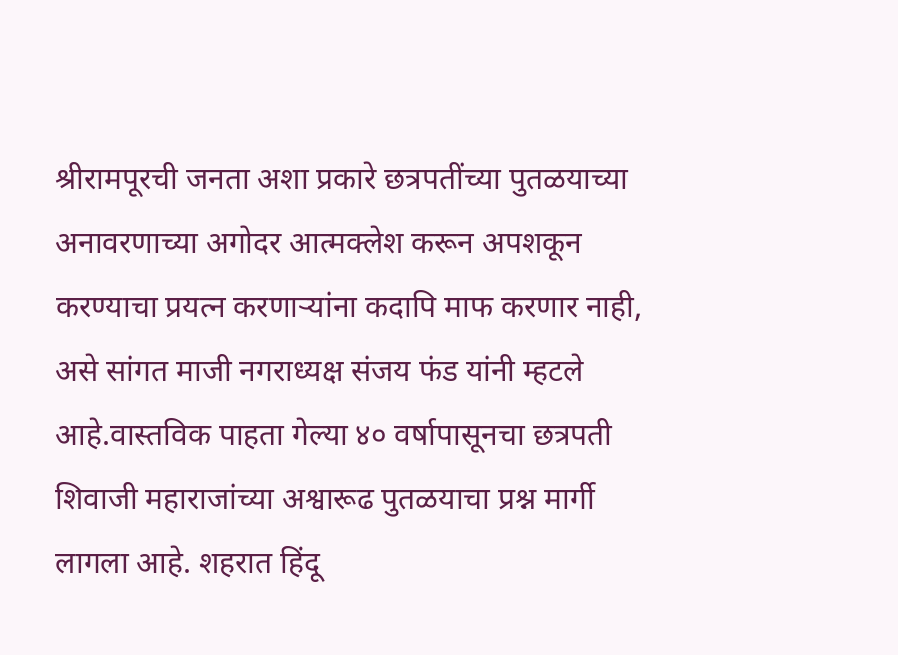श्रीरामपूरची जनता अशा प्रकारे छत्रपतींच्या पुतळयाच्या अनावरणाच्या अगोदर आत्मक्लेश करून अपशकून करण्याचा प्रयत्न करणाऱ्यांना कदापि माफ करणार नाही, असे सांगत माजी नगराध्यक्ष संजय फंड यांनी म्हटले आहे.वास्तविक पाहता गेल्या ४० वर्षापासूनचा छत्रपती शिवाजी महाराजांच्या अश्वारूढ पुतळयाचा प्रश्न मार्गी लागला आहे. शहरात हिंदू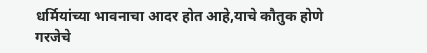धर्मियांच्या भावनाचा आदर होत आहे,याचे कौतुक होणे गरजेचे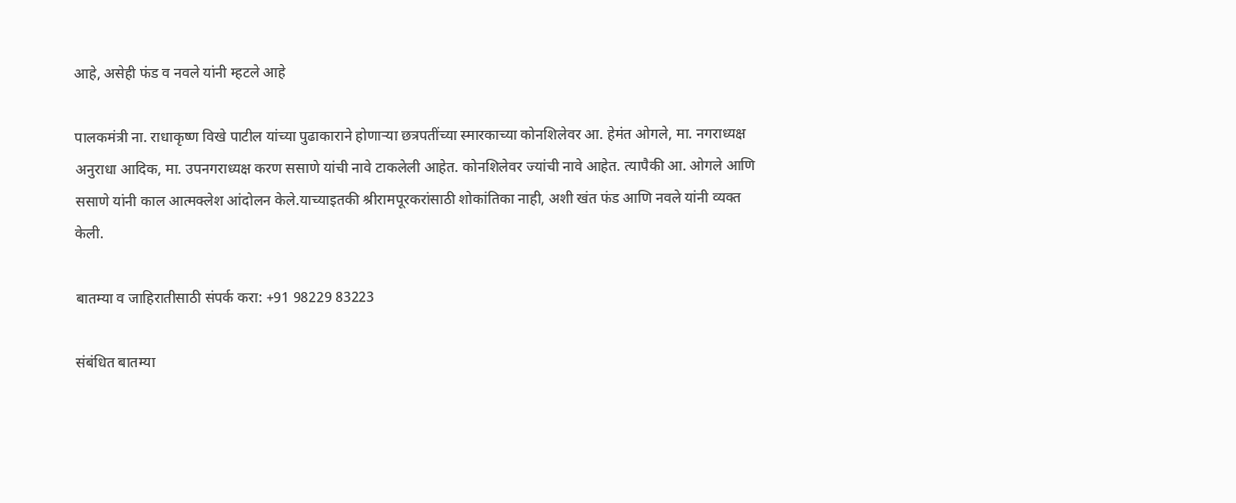आहे, असेही फंड व नवले यांनी म्हटले आहे

पालकमंत्री ना. राधाकृष्ण विखे पाटील यांच्या पुढाकाराने होणाऱ्या छत्रपतींच्या स्मारकाच्या कोनशिलेवर आ. हेमंत ओगले, मा. नगराध्यक्ष अनुराधा आदिक, मा. उपनगराध्यक्ष करण ससाणे यांची नावे टाकलेली आहेत. कोनशिलेवर ज्यांची नावे आहेत. त्यापैकी आ. ओगले आणि ससाणे यांनी काल आत्मक्लेश आंदोलन केले.याच्याइतकी श्रीरामपूरकरांसाठी शोकांतिका नाही, अशी खंत फंड आणि नवले यांनी व्यक्त केली.

बातम्या व जाहिरातीसाठी संपर्क करा: +91 98229 83223

संबंधित बातम्या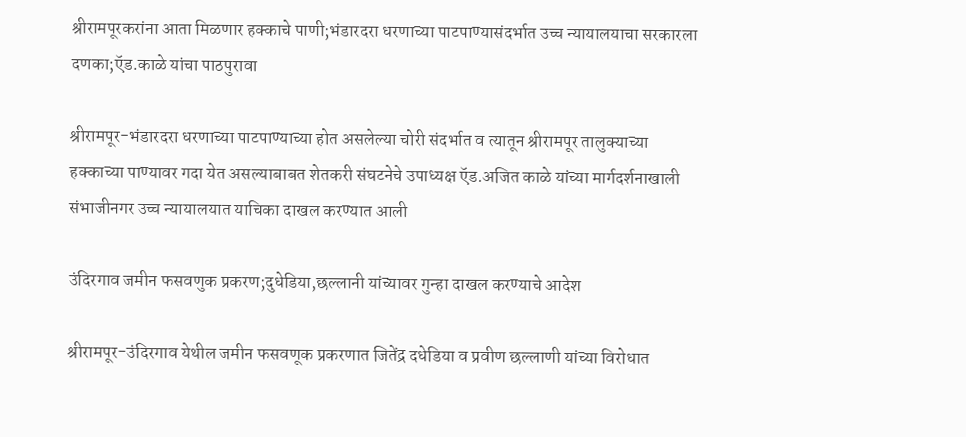श्रीरामपूरकरांना आता मिळणार हक्काचे पाणी;भंडारदरा धरणाच्या पाटपाण्यासंदर्भात उच्च न्यायालयाचा सरकारला दणका;ऍड.काळे यांचा पाठपुरावा

श्रीरामपूर-भंडारदरा धरणाच्या पाटपाण्याच्या होत असलेल्या चोरी संदर्भात व त्यातून श्रीरामपूर तालुक्याच्या हक्काच्या पाण्यावर गदा येत असल्याबाबत शेतकरी संघटनेचे उपाध्यक्ष ऍड.अजित काळे यांच्या मार्गदर्शनाखाली संभाजीनगर उच्च न्यायालयात याचिका दाखल करण्यात आली

उंदिरगाव जमीन फसवणुक प्रकरण;दुधेडिया,छल्लानी यांच्यावर गुन्हा दाखल करण्याचे आदेश

श्रीरामपूर-उंदिरगाव येथील जमीन फसवणूक प्रकरणात जितेंद्र दधेडिया व प्रवीण छल्लाणी यांच्या विरोधात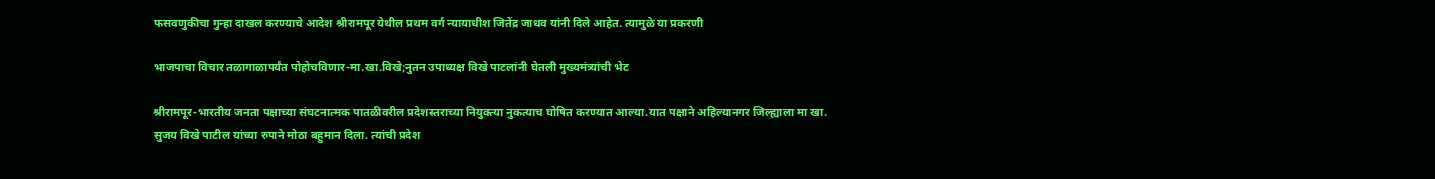फसवणुकीचा गुन्हा दाखल करण्याचे आदेश श्रीरामपूर येथील प्रथम वर्ग न्यायाधीश जितेंद्र जाधव यांनी दिले आहेत. त्यामुळे या प्रकरणी

भाजपाचा विचार तळागाळापर्यंत पोहोचविणार-मा.खा.विखे;नुतन उपाध्यक्ष विखे पाटलांनी घेतली मुख्यमंत्र्यांची भेट

श्रीरामपूर-भारतीय जनता पक्षाच्या संघटनात्मक पातळीवरील प्रदेशस्तराच्या नियुक्त्या नुकत्याच घोषित करण्यात आल्या.यात पक्षाने अहिल्यानगर जिल्ह्याला मा खा. सुजय विखे पाटील यांच्या रुपाने मोठा बहुमान दिला. त्यांची प्रदेश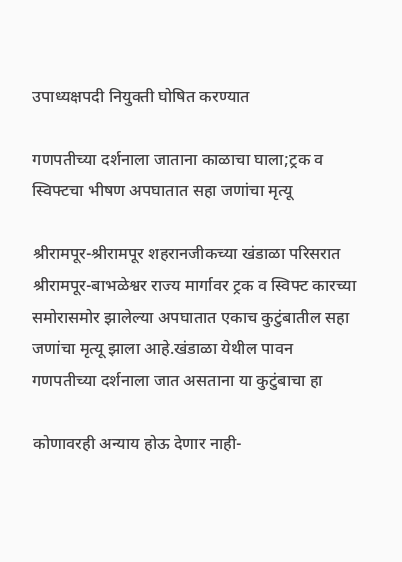उपाध्यक्षपदी नियुक्ती घोषित करण्यात

गणपतीच्या दर्शनाला जाताना काळाचा घाला;ट्रक व स्विफ्टचा भीषण अपघातात सहा जणांचा मृत्यू

श्रीरामपूर-श्रीरामपूर शहरानजीकच्या खंडाळा परिसरात श्रीरामपूर-बाभळेश्वर राज्य मार्गावर ट्रक व स्विफ्ट कारच्या समोरासमोर झालेल्या अपघातात एकाच कुटुंबातील सहा जणांचा मृत्यू झाला आहे.खंडाळा येथील पावन गणपतीच्या दर्शनाला जात असताना या कुटुंबाचा हा

कोणावरही अन्याय होऊ देणार नाही-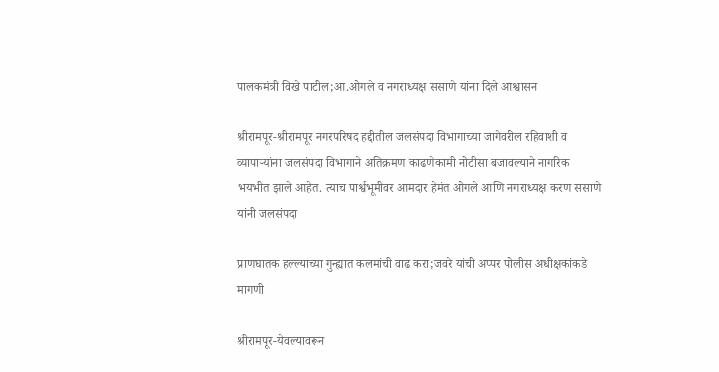पालकमंत्री विखे पाटील;आ.ओगले व नगराध्यक्ष ससाणे यांना दिले आश्वासन

श्रीरामपूर-श्रीरामपूर नगरपरिषद हद्दीतील जलसंपदा विभागाच्या जागेवरील रहिवाशी व व्यापाऱ्यांना जलसंपदा विभागाने अतिक्रमण काढणेकामी नोटीसा बजावल्याने नागरिक भयभीत झाले आहेत. त्याच पार्श्वभूमीवर आमदार हेमंत ओगले आणि नगराध्यक्ष करण ससाणे यांनी जलसंपदा

प्राणघातक हल्ल्याच्या गुन्ह्यात कलमांची वाढ करा;जवरे यांची अप्पर पोलीस अधीक्षकांकडे मागणी

श्रीरामपूर-येवल्यावरून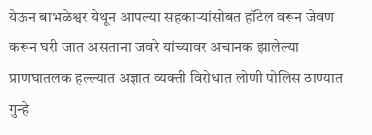येऊन बाभळेश्वर येथून आपल्या सहकाऱ्यांसोबत हॉटेल वरून जेवण करून घरी जात असताना जवरे यांच्यावर अचानक झालेल्या प्राणघातलक हल्ल्यात अज्ञात व्यक्ती विरोधात लोणी पोलिस ठाण्यात गुन्हे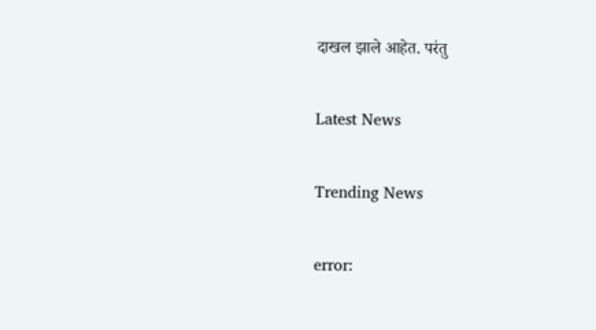दाखल झाले आहेत. परंतु

Latest News

Trending News

error: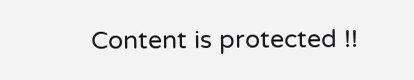Content is protected !!